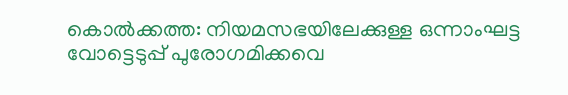കൊൽക്കത്ത: നിയമസഭയിലേക്കുള്ള ഒന്നാംഘട്ട വോട്ടെടുപ്പ് പുരോഗമിക്കവെ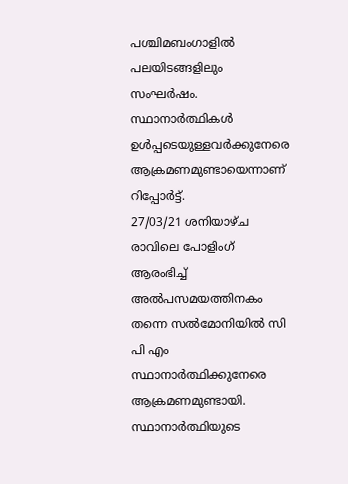പശ്ചിമബംഗാളിൽ പലയിടങ്ങളിലും സംഘർഷം. സ്ഥാനാർത്ഥികൾ ഉൾപ്പടെയുള്ളവർക്കുനേരെ ആക്രമണമുണ്ടായെന്നാണ് റിപ്പോർട്ട്.
27/03/21 ശനിയാഴ്ച രാവിലെ പോളിംഗ് ആരംഭിച്ച് അൽപസമയത്തിനകം തന്നെ സൽമോനിയിൽ സി പി എം സ്ഥാനാർത്ഥിക്കുനേരെ ആക്രമണമുണ്ടായി. സ്ഥാനാർത്ഥിയുടെ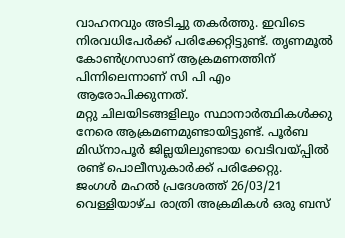വാഹനവും അടിച്ചു തകർത്തു. ഇവിടെ നിരവധിപേർക്ക് പരിക്കേറ്റിട്ടുണ്ട്. തൃണമൂൽ കോൺഗ്രസാണ് ആക്രമണത്തിന് പിന്നിലെന്നാണ് സി പി എം ആരോപിക്കുന്നത്.
മറ്റു ചിലയിടങ്ങളിലും സ്ഥാനാർത്ഥികൾക്കു നേരെ ആക്രമണമുണ്ടായിട്ടുണ്ട്. പൂർബ മിഡ്നാപൂർ ജില്ലയിലുണ്ടായ വെടിവയ്പ്പിൽ രണ്ട് പൊലീസുകാർക്ക് പരിക്കേറ്റു.
ജംഗൾ മഹൽ പ്രദേശത്ത് 26/03/21 വെള്ളിയാഴ്ച രാത്രി അക്രമികൾ ഒരു ബസ്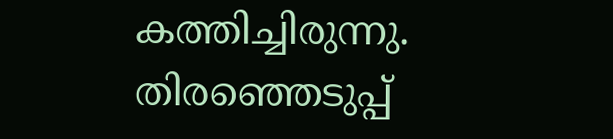കത്തിച്ചിരുന്നു. തിരഞ്ഞെടുപ്പ്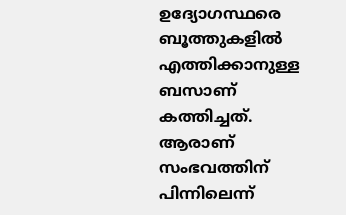ഉദ്യോഗസ്ഥരെ ബൂത്തുകളിൽ എത്തിക്കാനുള്ള ബസാണ് കത്തിച്ചത്. ആരാണ് സംഭവത്തിന് പിന്നിലെന്ന്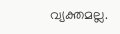വ്യക്തമല്ല.